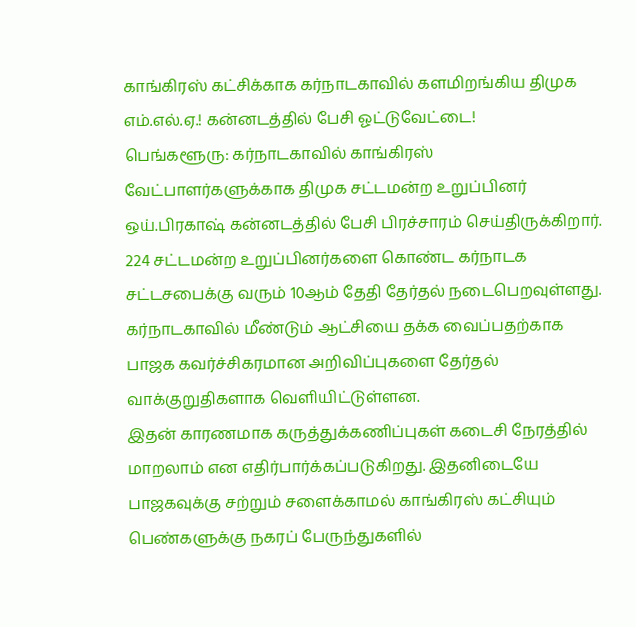காங்கிரஸ் கட்சிக்காக கர்நாடகாவில் களமிறங்கிய திமுக எம்.எல்.ஏ.! கன்னடத்தில் பேசி ஓட்டுவேட்டை!
பெங்களூரு: கர்நாடகாவில் காங்கிரஸ் வேட்பாளர்களுக்காக திமுக சட்டமன்ற உறுப்பினர் ஒய்.பிரகாஷ் கன்னடத்தில் பேசி பிரச்சாரம் செய்திருக்கிறார்.
224 சட்டமன்ற உறுப்பினர்களை கொண்ட கர்நாடக சட்டசபைக்கு வரும் 10ஆம் தேதி தேர்தல் நடைபெறவுள்ளது. கர்நாடகாவில் மீண்டும் ஆட்சியை தக்க வைப்பதற்காக பாஜக கவர்ச்சிகரமான அறிவிப்புகளை தேர்தல் வாக்குறுதிகளாக வெளியிட்டுள்ளன.
இதன் காரணமாக கருத்துக்கணிப்புகள் கடைசி நேரத்தில் மாறலாம் என எதிர்பார்க்கப்படுகிறது. இதனிடையே பாஜகவுக்கு சற்றும் சளைக்காமல் காங்கிரஸ் கட்சியும் பெண்களுக்கு நகரப் பேருந்துகளில்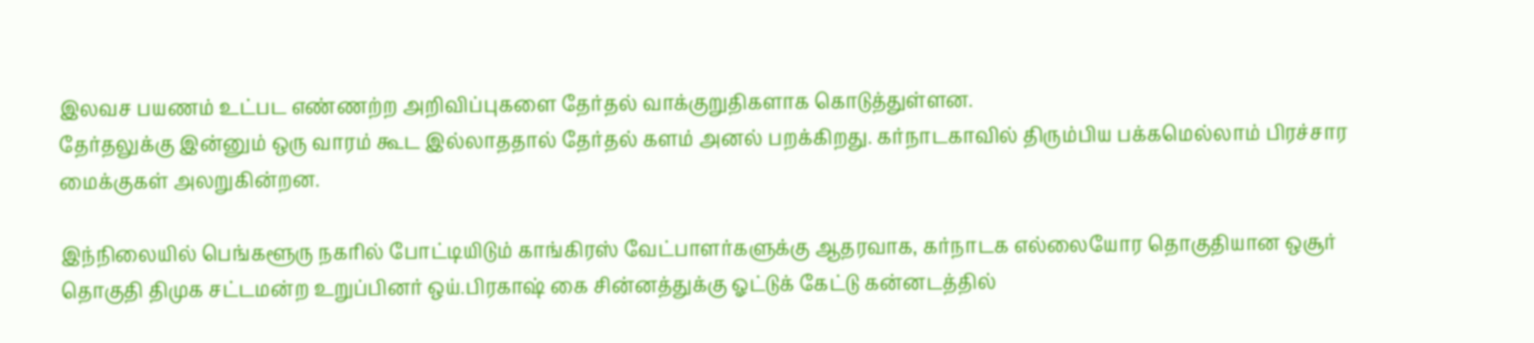இலவச பயணம் உட்பட எண்ணற்ற அறிவிப்புகளை தேர்தல் வாக்குறுதிகளாக கொடுத்துள்ளன.
தேர்தலுக்கு இன்னும் ஒரு வாரம் கூட இல்லாததால் தேர்தல் களம் அனல் பறக்கிறது. கர்நாடகாவில் திரும்பிய பக்கமெல்லாம் பிரச்சார மைக்குகள் அலறுகின்றன.

இந்நிலையில் பெங்களூரு நகரில் போட்டியிடும் காங்கிரஸ் வேட்பாளர்களுக்கு ஆதரவாக, கர்நாடக எல்லையோர தொகுதியான ஒசூர் தொகுதி திமுக சட்டமன்ற உறுப்பினர் ஒய்.பிரகாஷ் கை சின்னத்துக்கு ஓட்டுக் கேட்டு கன்னடத்தில்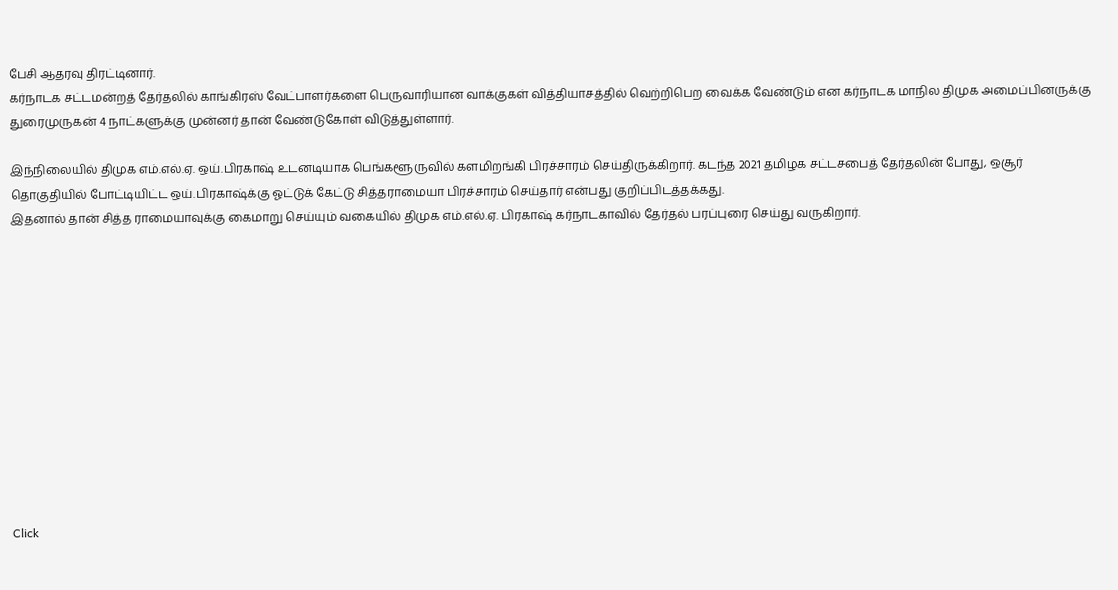பேசி ஆதரவு திரட்டினார்.
கர்நாடக சட்டமன்றத் தேர்தலில் காங்கிரஸ் வேட்பாளர்களை பெருவாரியான வாக்குகள் வித்தியாசத்தில் வெற்றிபெற வைக்க வேண்டும் என கர்நாடக மாநில திமுக அமைப்பினருக்கு துரைமுருகன் 4 நாட்களுக்கு முன்னர் தான் வேண்டுகோள் விடுத்துள்ளார்.

இந்நிலையில் திமுக எம்.எல்.ஏ. ஒய்.பிரகாஷ் உடனடியாக பெங்களூருவில் களமிறங்கி பிரச்சாரம் செய்திருக்கிறார். கடந்த 2021 தமிழக சட்டசபைத் தேர்தலின் போது, ஒசூர் தொகுதியில் போட்டியிட்ட ஒய்.பிரகாஷ்க்கு ஓட்டுக் கேட்டு சித்தராமையா பிரச்சாரம் செய்தார் என்பது குறிப்பிடத்தக்கது.
இதனால் தான் சித்த ராமையாவுக்கு கைமாறு செய்யும் வகையில் திமுக எம்.எல்.ஏ. பிரகாஷ் கர்நாடகாவில் தேர்தல் பரப்புரை செய்து வருகிறார்.












Click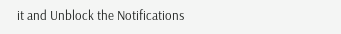it and Unblock the Notifications